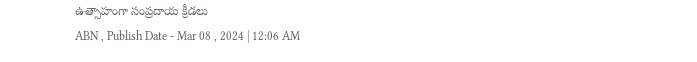ఉత్సాహంగా సంప్రదాయ క్రీడలు
ABN , Publish Date - Mar 08 , 2024 | 12:06 AM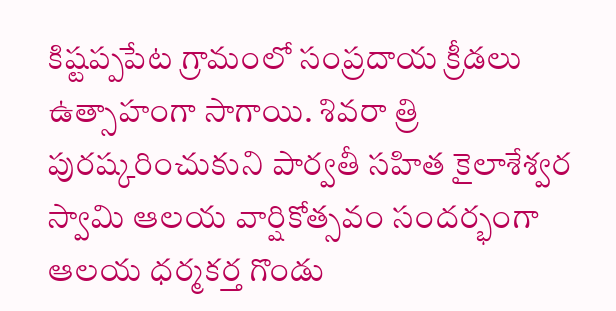కిష్టప్పపేట గ్రామంలో సంప్రదాయ క్రీడలు ఉత్సాహంగా సాగాయి. శివరా త్రి పురష్కరించుకుని పార్వతీ సహిత కైలాశేశ్వర స్వామి ఆలయ వార్షికోత్సవం సందర్భంగా ఆలయ ధర్మకర్త గొండు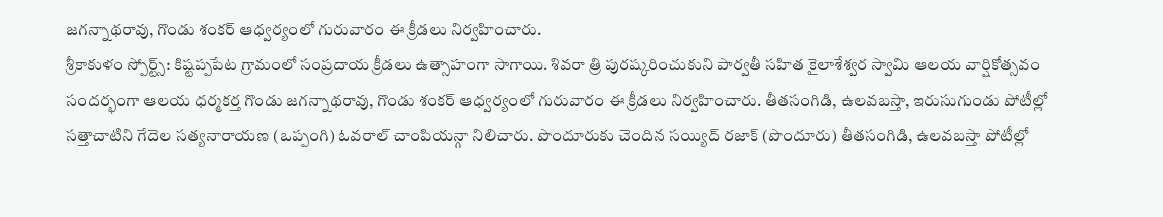జగన్నాథరావు, గొండు శంకర్ ఆధ్వర్యంలో గురువారం ఈ క్రీడలు నిర్వహించారు.
శ్రీకాకుళం స్పోర్ట్స్: కిష్టప్పపేట గ్రామంలో సంప్రదాయ క్రీడలు ఉత్సాహంగా సాగాయి. శివరా త్రి పురష్కరించుకుని పార్వతీ సహిత కైలాశేశ్వర స్వామి ఆలయ వార్షికోత్సవం సందర్భంగా ఆలయ ధర్మకర్త గొండు జగన్నాథరావు, గొండు శంకర్ ఆధ్వర్యంలో గురువారం ఈ క్రీడలు నిర్వహించారు. తీతసంగిడి, ఉలవబస్తా, ఇరుసుగుండు పోటీల్లో సత్తాచాటిని గేదెల సత్యనారాయణ (ఒప్పంగి) ఓవరాల్ చాంపియన్గా నిలిచారు. పొందూరుకు చెందిన సయ్యిద్ రజాక్ (పొందూరు) తీతసంగిడి, ఉలవబస్తా పోటీల్లో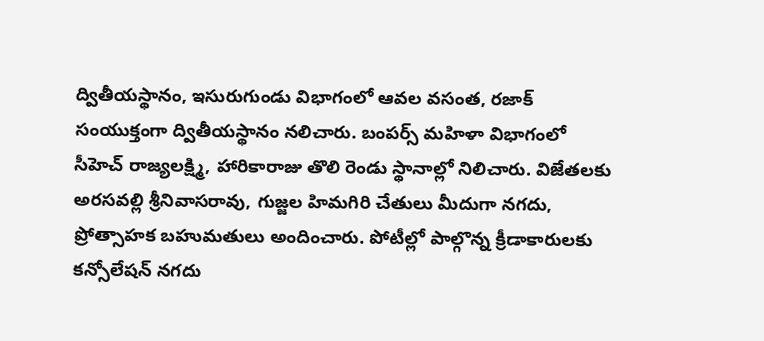ద్వితీయస్థానం, ఇసురుగుండు విభాగంలో ఆవల వసంత, రజాక్ సంయుక్తంగా ద్వితీయస్థానం నలిచారు. బంపర్స్ మహిళా విభాగంలో సీహెచ్ రాజ్యలక్ష్మి, హారికారాజు తొలి రెండు స్థానాల్లో నిలిచారు. విజేతలకు అరసవల్లి శ్రీనివాసరావు, గుజ్జల హిమగిరి చేతులు మీదుగా నగదు, ప్రోత్సాహక బహుమతులు అందించారు. పోటీల్లో పాల్గొన్న క్రీడాకారులకు కన్సోలేషన్ నగదు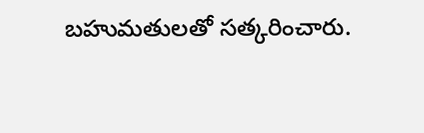బహుమతులతో సత్కరించారు.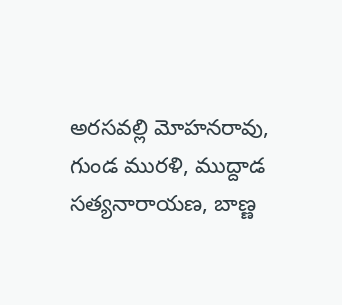అరసవల్లి మోహనరావు, గుండ మురళి, ముద్దాడ సత్యనారాయణ, బాణ్ణ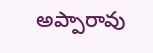అప్పారావు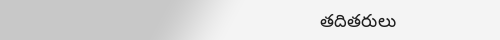తదితరులు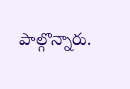పాల్గొన్నారు.